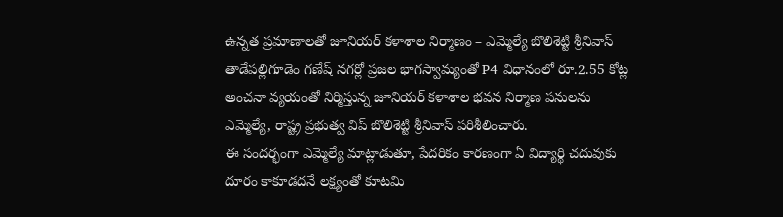ఉన్నత ప్రమాణాలతో జూనియర్ కళాశాల నిర్మాణం – ఎమ్మెల్యే బొలిశెట్టి శ్రీనివాస్
తాడేపల్లిగూడెం గణేష్ నగర్లో ప్రజల భాగస్వామ్యంతో P4 విధానంలో రూ.2.55 కోట్ల అంచనా వ్యయంతో నిర్మిస్తున్న జూనియర్ కళాశాల భవన నిర్మాణ పనులను ఎమ్మెల్యే, రాష్ట్ర ప్రభుత్వ విప్ బొలిశెట్టి శ్రీనివాస్ పరిశీలించారు.
ఈ సందర్భంగా ఎమ్మెల్యే మాట్లాడుతూ, పేదరికం కారణంగా ఏ విద్యార్థి చదువుకు దూరం కాకూడదనే లక్ష్యంతో కూటమి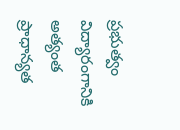ప్రభుత్వం విద్యారంగానికి అత్యంత ప్రాధాన్యత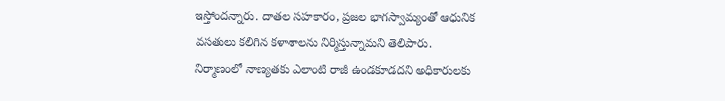ఇస్తోందన్నారు. దాతల సహకారం, ప్రజల భాగస్వామ్యంతో ఆధునిక వసతులు కలిగిన కళాశాలను నిర్మిస్తున్నామని తెలిపారు.
నిర్మాణంలో నాణ్యతకు ఎలాంటి రాజీ ఉండకూడదని అధికారులకు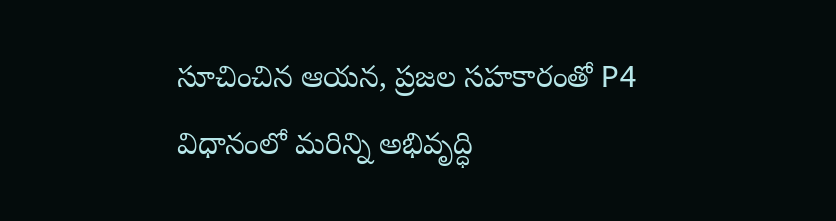సూచించిన ఆయన, ప్రజల సహకారంతో P4 విధానంలో మరిన్ని అభివృద్ధి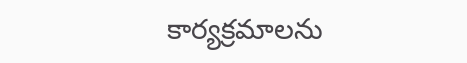కార్యక్రమాలను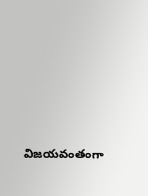విజయవంతంగా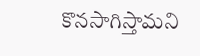కొనసాగిస్తామని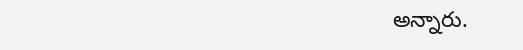అన్నారు.